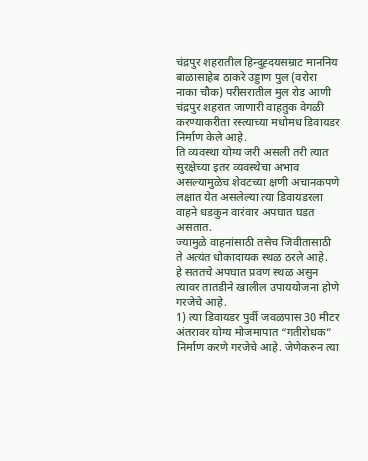चंद्रपुर शहरातील हिन्दुह्दयसम्राट माननिय बाळासाहेब ठाकरे उड्डाण पुल (वरोरा नाका चौक) परीसरातील मुल रोड आणी चंद्रपुर शहरात जाणारी वाहतुक वेगळी करण्याकरीता रस्त्याच्या मधोमध डिवायडर निर्माण केले आहे.
ति व्यवस्था योग्य जरी असली तरी त्यात सुरक्षेच्या इतर व्यवस्थेचा अभाव असल्यामुळेच शेवटच्या क्षणी अचानकपणे लक्षात येत असलेल्या त्या डिवायडरला वाहने धडकुन वारंवार अपघात घडत असतात.
ज्यामुळे वाहनांसाठी तसेच जिवीतासाठी ते अत्यंत धोकादायक स्थळ ठरले आहे.
हे सततचे अपघात प्रवण स्थळ असुन त्यावर तातडीने खालील उपाययोजना होणे गरजेचे आहे.
1) त्या डिवायडर पुर्वी जवळपास 30 मीटर अंतरावर योग्य मोजमापात “गतीरोधक” निर्माण करणे गरजेचे आहे. जेणेकरुन त्या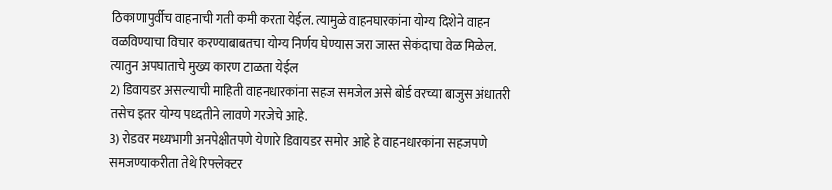ठिकाणापुर्वीच वाहनाची गती कमी करता येईल. त्यामुळे वाहनघारकांना योग्य दिशेने वाहन वळविण्याचा विचार करण्याबाबतचा योग्य निर्णय घेण्यास जरा जास्त सेकंदाचा वेळ मिळेल. त्यातुन अपघाताचे मुख्य कारण टाळता येईल
2) डिवायडर असल्याची माहिती वाहनधारकांना सहज समजेल असे बोर्ड वरच्या बाजुस अंधातरी तसेच इतर योग्य पध्दतीने लावणे गरजेचे आहे.
3) रोडवर मध्यभागी अनपेक्षीतपणे येणारे डिवायडर समोर आहे हे वाहनधारकांना सहजपणे समजण्याकरीता तेथे रिफ्लेक्टर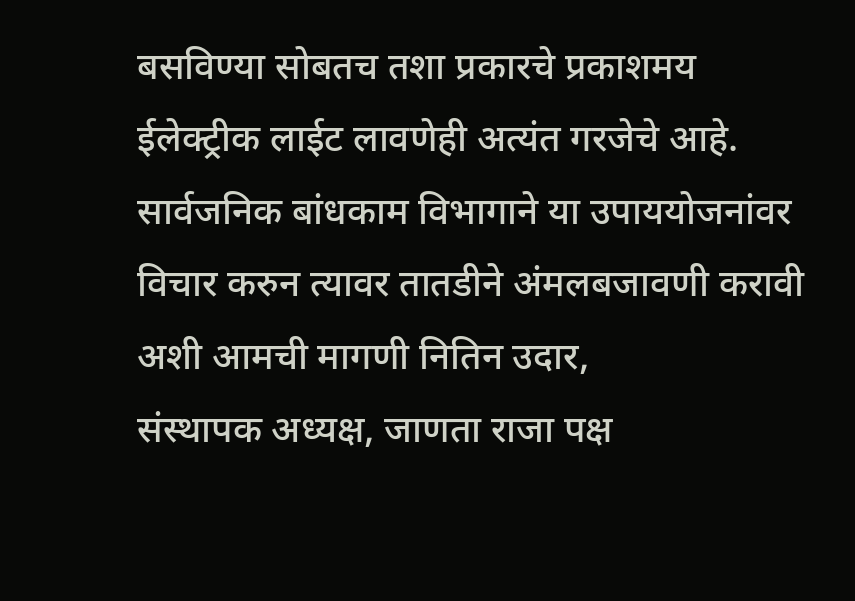बसविण्या सोबतच तशा प्रकारचे प्रकाशमय ईलेक्ट्रीक लाईट लावणेही अत्यंत गरजेचे आहे.
सार्वजनिक बांधकाम विभागाने या उपाययोजनांवर विचार करुन त्यावर तातडीने अंमलबजावणी करावी अशी आमची मागणी नितिन उदार,
संस्थापक अध्यक्ष, जाणता राजा पक्ष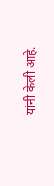यांनी केली आहे.